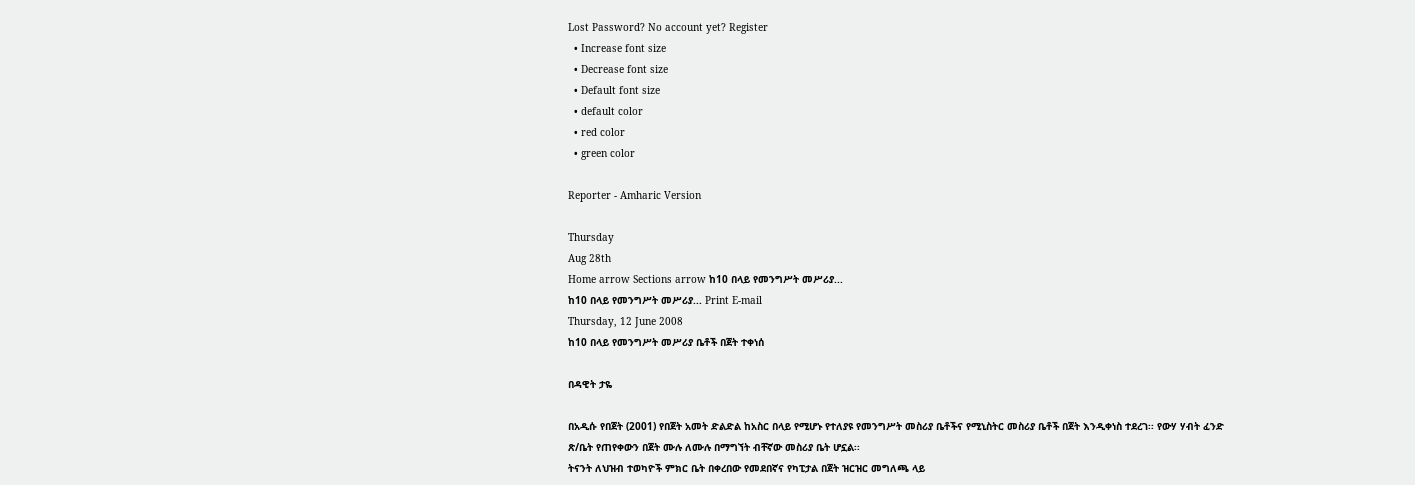Lost Password? No account yet? Register
  • Increase font size
  • Decrease font size
  • Default font size
  • default color
  • red color
  • green color

Reporter - Amharic Version

Thursday
Aug 28th
Home arrow Sections arrow ከ10 በላይ የመንግሥት መሥሪያ...
ከ10 በላይ የመንግሥት መሥሪያ... Print E-mail
Thursday, 12 June 2008
ከ10 በላይ የመንግሥት መሥሪያ ቤቶች በጀት ተቀነሰ

በዳዊት ታዬ

በአዲሱ የበጀት (2001) የበጀት አመት ድልድል ከአስር በላይ የሚሆኑ የተለያዩ የመንግሥት መስሪያ ቤቶችና የሚኒስትር መስሪያ ቤቶች በጀት እንዲቀነስ ተደረገ፡፡ የውሃ ሃብት ፈንድ ጽ/ቤት የጠየቀውን በጀት ሙሉ ለሙሉ በማግኘት ብቸኛው መስሪያ ቤት ሆኗል፡፡
ትናንት ለህዝብ ተወካዮች ምክር ቤት በቀረበው የመደበኛና የካፒታል በጀት ዝርዝር መግለጫ ላይ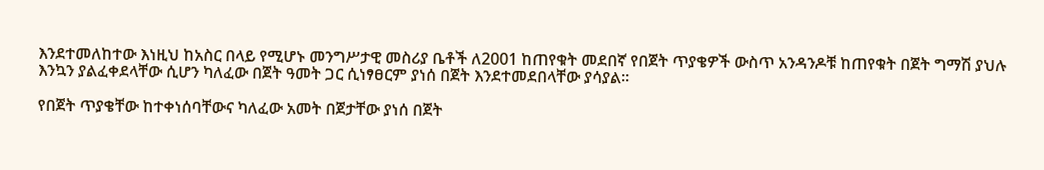እንደተመለከተው እነዚህ ከአስር በላይ የሚሆኑ መንግሥታዊ መስሪያ ቤቶች ለ2001 ከጠየቁት መደበኛ የበጀት ጥያቄዎች ውስጥ አንዳንዶቹ ከጠየቁት በጀት ግማሽ ያህሉ እንኳን ያልፈቀደላቸው ሲሆን ካለፈው በጀት ዓመት ጋር ሲነፃፀርም ያነሰ በጀት እንደተመደበላቸው ያሳያል፡፡

የበጀት ጥያቄቸው ከተቀነሰባቸውና ካለፈው አመት በጀታቸው ያነሰ በጀት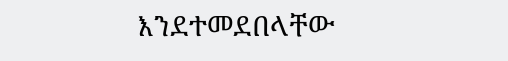እንደተመደበላቸው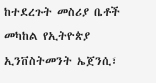ከተደረጉት መስሪያ ቤቶች መካከል የኢትዮጵያ ኢንቨስትመንት ኤጀንሲ፣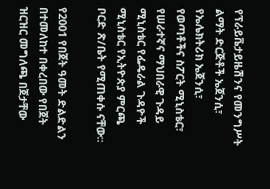የፕራይቬታይዜሽንና የመንግሥት ልማት ድርጅቶች ኤጀንሲ፣ የኤሌክትሪክ ኤጀንሲ፣ የወጣቶችና ስፖርት ሚኒስቴር፣ የሠራተኛና ማህበራዊ ጉዳይ ሚኒስቴር የፌዴራል ጉዳዮች ሚኒስቴር የኢትዮጵያ ምርጫ ቦርድ ጽ/ቤት የሚጠቀሱ ናቸው፡፡

የ2001 የበጀት ዓመት ድልድልን በተመለከተ በቀረበው የበጀት ዝርዝር መግለጫ በጀታቸው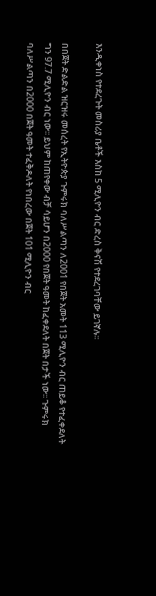እንዲቀነስ የተደረጉት መስሪያ ቤቶች እስከ 5 ሚሊዮን ብር ድረስ ቅናሽ የተደረገባቸው ይገኛሉ፡፡

በበጀት ድልድል ዝርዝሩ መሰረት የኢትዮጵያ ጉምሩክ ባለሥልጣን ለ2001 የበጀት አመት 113 ሚሊዮን ብር ጠይቆ የተፈቀደለት ግን 97.7 ሚሊዮን ብር ነው፡፡ ይህም ከጠየቀው ብቻ ሳይሆን በ2000 የበጀት ዓመት ከፈቀደለት በጀት በታች ነው፡፡ ጉምሩክ ባለሥልጣን በ2000 በጀት ዓመት ተፈቅዶለት የነበረው በጀት 101 ሚሊዮን ብር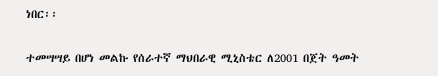ነበር፡፡

ተመሣሣይ በሆነ መልኩ የሰራተኛ ማህበራዊ ሚኒስቴር ለ2001 በጀት ዓመት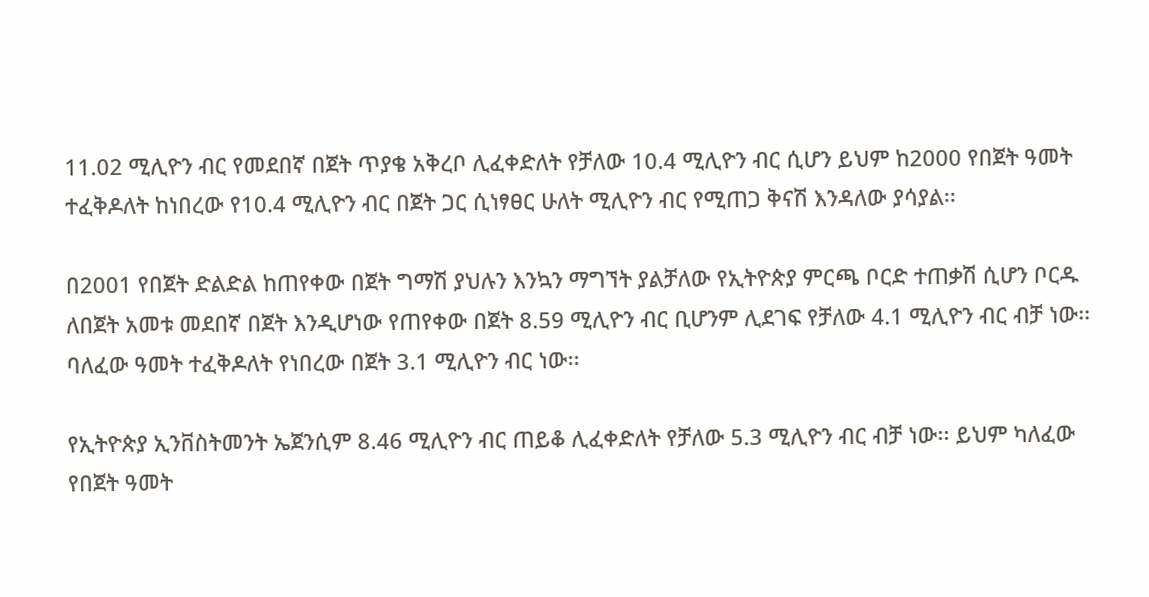11.02 ሚሊዮን ብር የመደበኛ በጀት ጥያቄ አቅረቦ ሊፈቀድለት የቻለው 10.4 ሚሊዮን ብር ሲሆን ይህም ከ2000 የበጀት ዓመት ተፈቅዶለት ከነበረው የ10.4 ሚሊዮን ብር በጀት ጋር ሲነፃፀር ሁለት ሚሊዮን ብር የሚጠጋ ቅናሽ እንዳለው ያሳያል፡፡

በ2001 የበጀት ድልድል ከጠየቀው በጀት ግማሽ ያህሉን እንኳን ማግኘት ያልቻለው የኢትዮጵያ ምርጫ ቦርድ ተጠቃሽ ሲሆን ቦርዱ ለበጀት አመቱ መደበኛ በጀት እንዲሆነው የጠየቀው በጀት 8.59 ሚሊዮን ብር ቢሆንም ሊደገፍ የቻለው 4.1 ሚሊዮን ብር ብቻ ነው፡፡ ባለፈው ዓመት ተፈቅዶለት የነበረው በጀት 3.1 ሚሊዮን ብር ነው፡፡

የኢትዮጵያ ኢንቨስትመንት ኤጀንሲም 8.46 ሚሊዮን ብር ጠይቆ ሊፈቀድለት የቻለው 5.3 ሚሊዮን ብር ብቻ ነው፡፡ ይህም ካለፈው የበጀት ዓመት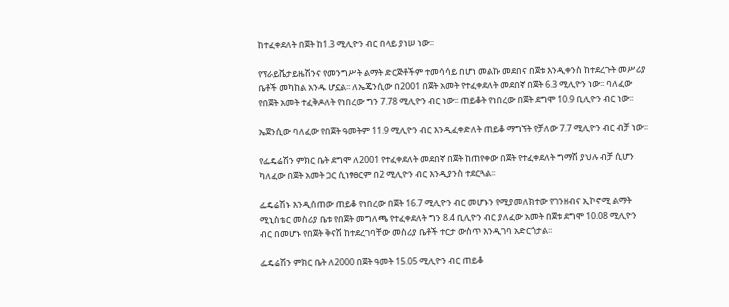ከተፈቀደለት በጀት ከ1.3 ሚሊዮን ብር በላይ ያነሠ ነው፡፡

የፕራይቬታይዜሽንና የመንግሥት ልማት ድርጅቶችም ተመሳሳይ በሆነ መልኩ መደበና በጀቱ እንዲቀንስ ከተደረጉት መሥሪያ ቤቶች መካከል አንዱ ሆኗል፡፡ ለኤጄንሲው በ2001 በጀት አመት የተፈቀደለት መደበኛ በጀት 6.3 ሚሊዮን ነው፡፡ ባለፈው የበጀት አመት ተፈቅዶለት የነበረው ግን 7.78 ሚሊዮን ብር ነው፡፡ ጠይቆት የነበረው በጀት ደግሞ 10.9 ቢሊዮን ብር ነው፡፡

ኤጀንሲው ባለፈው የበጀት ዓመትም 11.9 ሚሊዮን ብር እንዲፈቀድለት ጠይቆ ማግኘት የቻለው 7.7 ሚሊዮን ብር ብቻ ነው፡፡

የፌዴሬሽን ምክር ቤት ደግሞ ለ2001 የተፈቀደለት መደበኛ በጀት ከጠየቀው በጀት የተፈቀደለት ግማሽ ያህሉ ብቻ ሲሆን ካለፈው በጀት አመት ጋር ሲነፃፀርም በ2 ሚሊዮን ብር እንዲያንስ ተደርጓል፡፡

ፌዴሬሽኑ እንዲሰጠው ጠይቆ የነበረው በጀት 16.7 ሚሊዮን ብር መሆኑን የሚያመለክተው የገንዘብና ኢኮኖሚ ልማት ሚኒስቴር መስሪያ ቤቱ የበጀት መግለጫ የተፈቀደለት ግን 8.4 ቢሊዮን ብር ያለፈው አመት በጀቱ ደግሞ 10.08 ሚሊዮን ብር በመሆኑ የበጀት ቅናሽ ከተደረገባቸው መስሪያ ቤቶች ተርታ ውስጥ እንዲገባ አድርጎታል፡፡

ፌዴሬሽን ምክር ቤት ለ2000 በጀት ዓመት 15.05 ሚሊዮን ብር ጠይቆ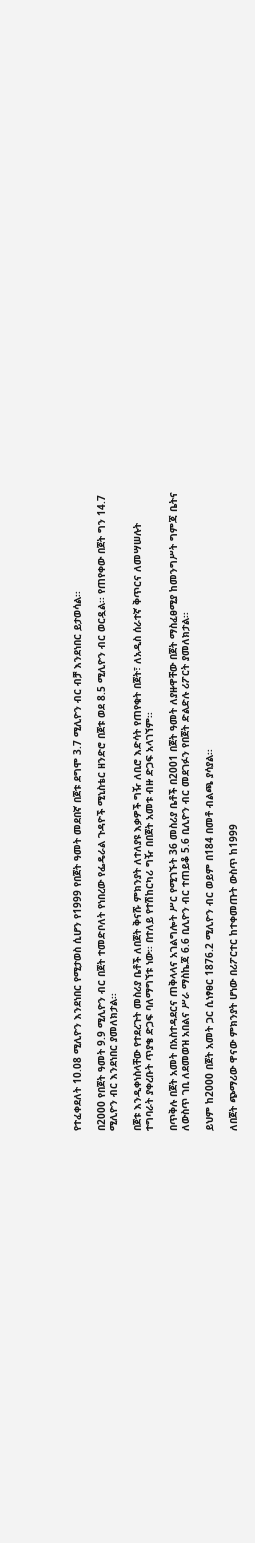የተፈቀደለት 10.08 ሚሊዮን እንደነበር የሚታወስ ሲሆን የ1999 የበጀት ዓመት መደበኛ በጀቱ ደግሞ 3.7 ሚሊዮን ብር ብቻ እንደነበር ይታወሳል፡፡

በ2000 የበጀት ዓመት 9.9 ሚሊዮን ብር በጀት ተመድቦለት የነበረው የፌዴራል ጉዳዮች ሚኒስቴር ዘንድሮ በጀቱ ወደ 8.5 ሚሊዮን ብር ወርዷል፡፡ የጠየቀው በጀት ግን 14.7 ሚሊዮን ብር እንደነበር ያመለክታል፡፡

በጀቱ እንዲቀነስላቸው የተደረጉት መስሪያ ቤቶች ለበጀት ቅናሹ ምክንያት ለተለያዩ እቃዎች ግዥ ለቢሮ እድሳት የጠየቁት በጀት፣ ለአዲስ ሰራተኛ ቅጥርና ለመሣሠሉት ተግባራት ያቀረቡት ጥያቄ ድጋፍ ባለማግኘቱ ነው፡፡ በተለይ የተሽከርካሪ ግዥ በበጀት አመቱ ብዙ ድጋፍ አላገኘም፡፡

በጥቅሉ በጀት አመት በአስተዳደርና ጠቅላላና አገልግሎት ሥር የሚገኙት 36 መስሪያ ቤቶች በ2001 በጀት ዓመት ለያዙዋቸው በጀት ማስፈፀሚያ ከመንግሥት ግምጃ ቤትና ለውስጥ ገቢ ለደመወዝ አበልና ሥራ ማስኬጃ 6.6 ቢሊዮን ብር ተጠይቆ 5.6 ቢሊዮን ብር መደገፉን የበጀት ድልድሉ ሪፖርት ያመለክታል፡፡

ይህም ከ2000 በጀት አመት ጋር ሲነፃፀር 1876.2 ሚሊዮን ብር ወይም በ184 በመቶ ብልጫ ያሳያል፡፡

ለበጀት ጭማሪው ዋናው ምክንያት ሆነው በሪፖርተር ከተቀመጡት ውስጥ ከ1999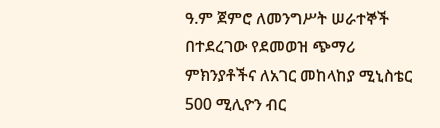ዓ.ም ጀምሮ ለመንግሥት ሠራተኞች በተደረገው የደመወዝ ጭማሪ ምክንያቶችና ለአገር መከላከያ ሚኒስቴር 500 ሚሊዮን ብር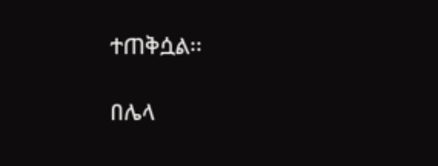ተጠቅሷል፡፡

በሌላ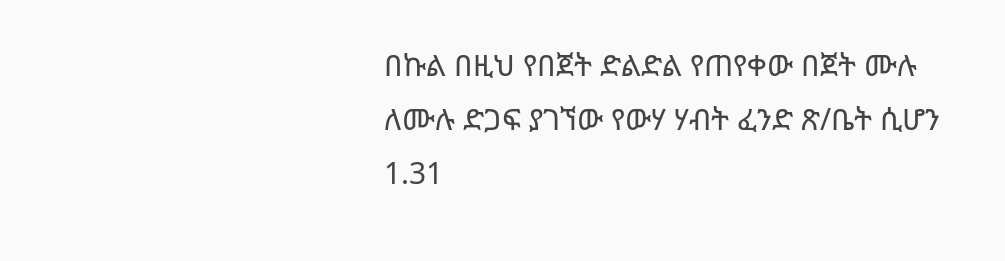በኩል በዚህ የበጀት ድልድል የጠየቀው በጀት ሙሉ ለሙሉ ድጋፍ ያገኘው የውሃ ሃብት ፈንድ ጽ/ቤት ሲሆን 1.31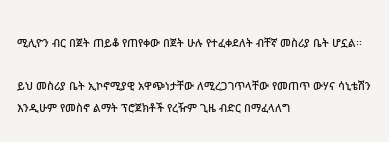ሚሊዮን ብር በጀት ጠይቆ የጠየቀው በጀት ሁሉ የተፈቀደለት ብቸኛ መስሪያ ቤት ሆኗል፡፡

ይህ መስሪያ ቤት ኢኮኖሚያዊ አዋጭነታቸው ለሚረጋገጥላቸው የመጠጥ ውሃና ሳኒቴሽን እንዲሁም የመስኖ ልማት ፕሮጀክቶች የረዥም ጊዜ ብድር በማፈላለግ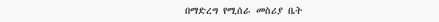በማድረግ የሚሰራ መስሪያ ቤት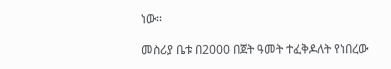ነው፡፡

መስሪያ ቤቱ በ2000 በጀት ዓመት ተፈቅዶለት የነበረው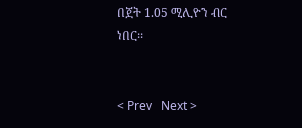በጀት 1.05 ሚሊዮን ብር ነበር፡፡


< Prev   Next >